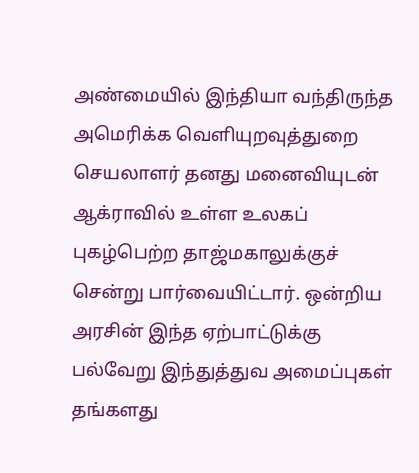அண்மையில் இந்தியா வந்திருந்த அமெரிக்க வெளியுறவுத்துறை செயலாளர் தனது மனைவியுடன் ஆக்ராவில் உள்ள உலகப் புகழ்பெற்ற தாஜ்மகாலுக்குச் சென்று பார்வையிட்டார். ஒன்றிய அரசின் இந்த ஏற்பாட்டுக்கு பல்வேறு இந்துத்துவ அமைப்புகள் தங்களது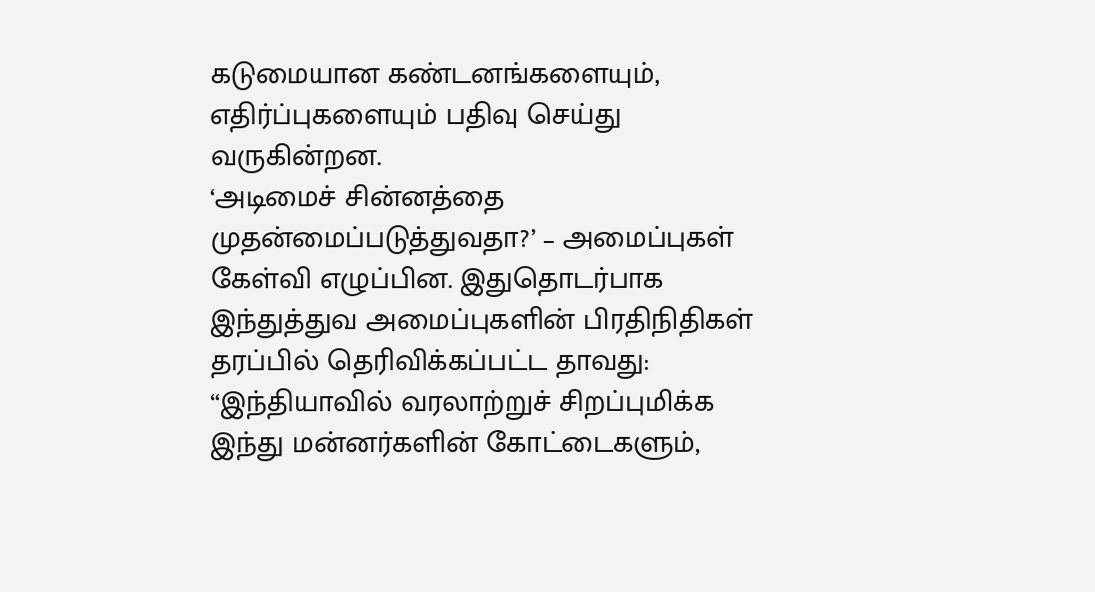கடுமையான கண்டனங்களையும், எதிர்ப்புகளையும் பதிவு செய்து வருகின்றன.
‘அடிமைச் சின்னத்தை முதன்மைப்படுத்துவதா?’ – அமைப்புகள் கேள்வி எழுப்பின. இதுதொடர்பாக இந்துத்துவ அமைப்புகளின் பிரதிநிதிகள் தரப்பில் தெரிவிக்கப்பட்ட தாவது:
“இந்தியாவில் வரலாற்றுச் சிறப்புமிக்க இந்து மன்னர்களின் கோட்டைகளும்,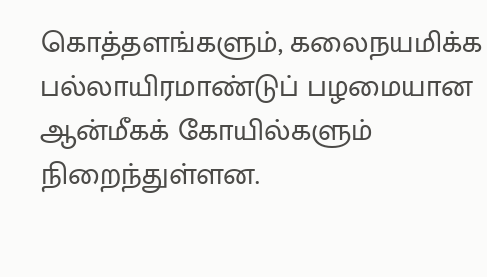கொத்தளங்களும், கலைநயமிக்க பல்லாயிரமாண்டுப் பழமையான ஆன்மீகக் கோயில்களும் நிறைந்துள்ளன.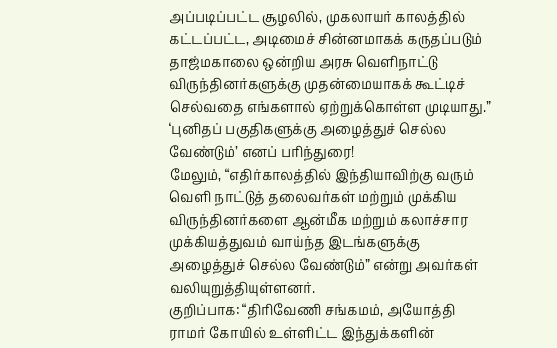அப்படிப்பட்ட சூழலில், முகலாயர் காலத்தில் கட்டப்பட்ட, அடிமைச் சின்னமாகக் கருதப்படும் தாஜ்மகாலை ஒன்றிய அரசு வெளிநாட்டு விருந்தினர்களுக்கு முதன்மையாகக் கூட்டிச் செல்வதை எங்களால் ஏற்றுக்கொள்ள முடியாது.”
‘புனிதப் பகுதிகளுக்கு அழைத்துச் செல்ல வேண்டும்’ எனப் பரிந்துரை!
மேலும், “எதிர்காலத்தில் இந்தியாவிற்கு வரும் வெளி நாட்டுத் தலைவர்கள் மற்றும் முக்கிய விருந்தினர்களை ஆன்மீக மற்றும் கலாச்சார முக்கியத்துவம் வாய்ந்த இடங்களுக்கு அழைத்துச் செல்ல வேண்டும்” என்று அவர்கள் வலியுறுத்தியுள்ளனர்.
குறிப்பாக: “திரிவேணி சங்கமம், அயோத்தி ராமர் கோயில் உள்ளிட்ட இந்துக்களின்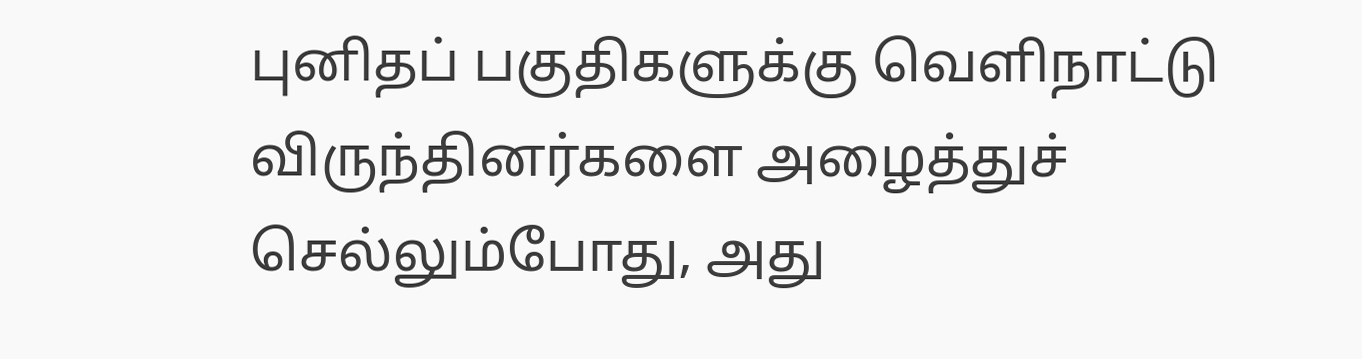புனிதப் பகுதிகளுக்கு வெளிநாட்டு விருந்தினர்களை அழைத்துச் செல்லும்போது, அது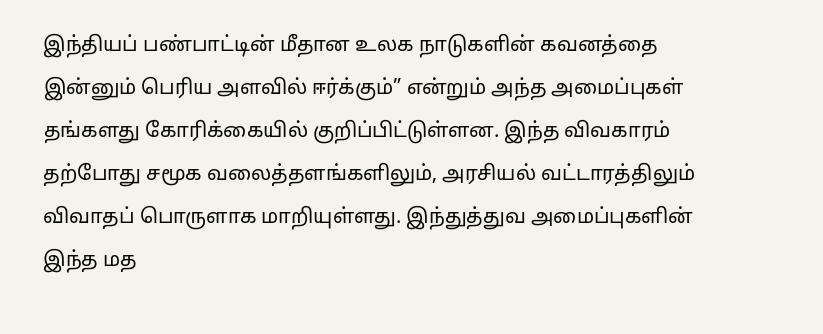இந்தியப் பண்பாட்டின் மீதான உலக நாடுகளின் கவனத்தை இன்னும் பெரிய அளவில் ஈர்க்கும்” என்றும் அந்த அமைப்புகள் தங்களது கோரிக்கையில் குறிப்பிட்டுள்ளன. இந்த விவகாரம் தற்போது சமூக வலைத்தளங்களிலும், அரசியல் வட்டாரத்திலும் விவாதப் பொருளாக மாறியுள்ளது. இந்துத்துவ அமைப்புகளின் இந்த மத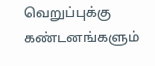வெறுப்புக்கு கண்டனங்களும்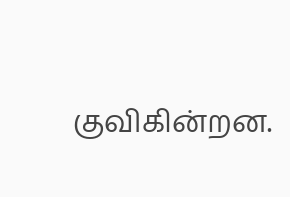குவிகின்றன.